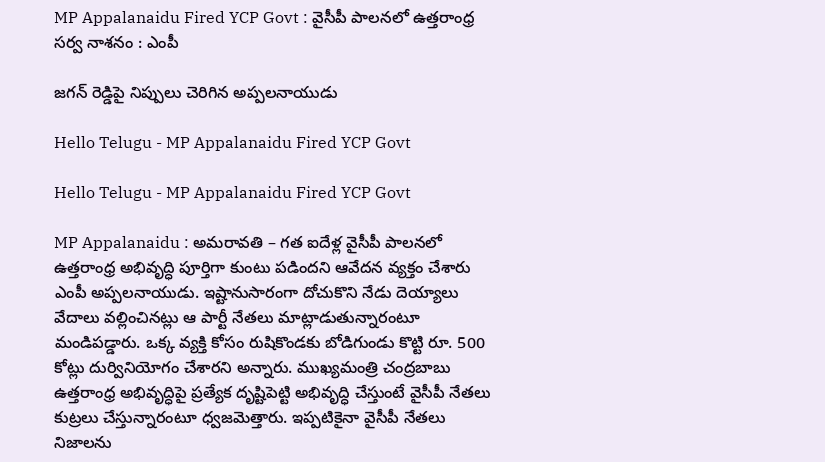MP Appalanaidu Fired YCP Govt : వైసీపీ పాల‌న‌లో ఉత్త‌రాంధ్ర‌ స‌ర్వ నాశ‌నం : ఎంపీ

జ‌గ‌న్ రెడ్డిపై నిప్పులు చెరిగిన అప్ప‌ల‌నాయుడు

Hello Telugu - MP Appalanaidu Fired YCP Govt

Hello Telugu - MP Appalanaidu Fired YCP Govt

MP Appalanaidu : అమ‌రావ‌తి – గ‌త ఐదేళ్ల వైసీపీ పాలనలో ఉత్తరాంధ్ర అభివృద్ధి పూర్తిగా కుంటు ప‌డింద‌ని ఆవేద‌న వ్య‌క్తం చేశారు ఎంపీ అప్ప‌ల‌నాయుడు. ఇష్టానుసారంగా దోచుకొని నేడు దెయ్యాలు వేదాలు వల్లించినట్లు ఆ పార్టీ నేతలు మాట్లాడుతున్నారంటూ మండిప‌డ్డారు. ఒక్క వ్యక్తి కోసం రుషికొండకు బోడిగుండు కొట్టి రూ. 500 కోట్లు దుర్వినియోగం చేశారని అన్నారు. ముఖ్యమంత్రి చంద్రబాబు ఉత్తరాంధ్ర అభివృద్ధిపై ప్రత్యేక దృష్టిపెట్టి అభివృద్ధి చేస్తుంటే వైసీపీ నేతలు కుట్రలు చేస్తున్నారంటూ ధ్వ‌జ‌మెత్తారు. ఇప్పటికైనా వైసీపీ నేతలు నిజాలను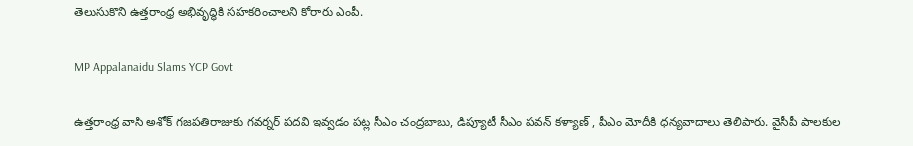తెలుసుకొని ఉత్తరాంధ్ర అభివృద్ధికి సహకరించాలని కోరారు ఎంపీ.

MP Appalanaidu Slams YCP Govt

ఉత్తరాంధ్ర వాసి అశోక్ గజపతిరాజుకు గవర్నర్ పదవి ఇవ్వడం ప‌ట్ల సీఎం చంద్ర‌బాబు, డిప్యూటీ సీఎం ప‌వ‌న్ క‌ళ్యాణ్ , పీఎం మోదీకి ధ‌న్య‌వాదాలు తెలిపారు. వైసీపీ పాలకుల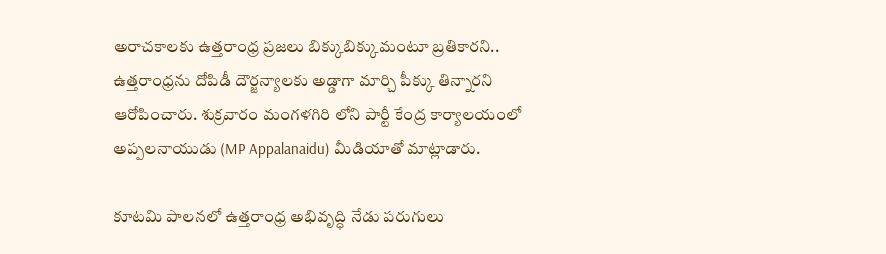అరాచకాలకు ఉత్తరాంధ్ర ప్రజలు బిక్కుబిక్కుమంటూ బ్రతికారని.. ఉత్తరాంధ్రను దోపిడీ దౌర్జన్యాలకు అడ్డాగా మార్చి పీక్కు తిన్నారని ఆరోపించారు. శుక్ర‌వారం మంగ‌ళ‌గిరి లోని పార్టీ కేంద్ర కార్యాల‌యంలో అప్ప‌ల‌నాయుడు (MP Appalanaidu) మీడియాతో మాట్లాడారు.

కూటమి పాలనలో ఉత్తరాంధ్ర అభివృద్ధి నేడు పరుగులు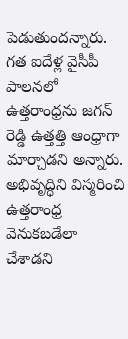పెడుతుందన్నారు. గత ఐదేళ్ల వైసీపీ పాలనలో ఉత్తరాంధ్రను జగన్ రెడ్డి ఉత్తత్తి ఆంధ్రాగా మార్చాడని అన్నారు. అభివృద్ధిని విస్మరించి ఉత్తరాంధ్ర వెనుకబడేలా చేశాడని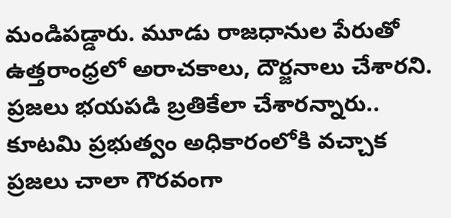మండిప‌డ్డారు. మూడు రాజధానుల పేరుతో ఉత్తరాంధ్రలో అరాచకాలు, దౌర్జనాలు చేశారని. ప్రజలు భయపడి బ్రతికేలా చేశారన్నారు.. కూటమి ప్రభుత్వం అధికారంలోకి వచ్చాక ప్రజలు చాలా గౌరవంగా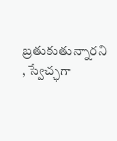బ్రతుకుతున్నారని , స్వేచ్ఛ‌గా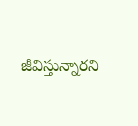జీవిస్తున్నార‌ని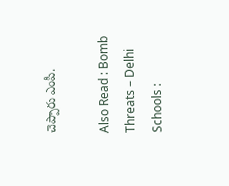చెప్పారు ఎంపీ.

Also Read : Bomb Threats – Delhi Schools :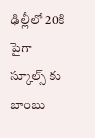ఢిల్లీలో 20కి పైగా స్కూల్స్ కు బాంబు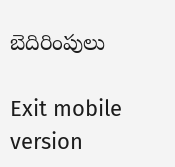బెదిరింపులు

Exit mobile version